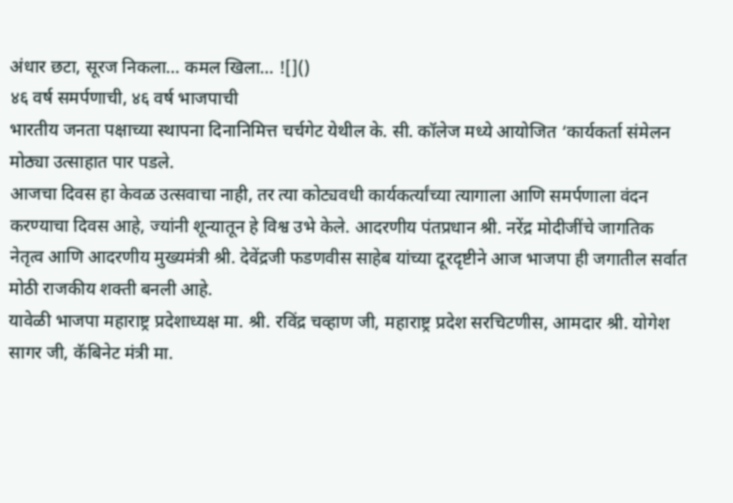अंधार छटा, सूरज निकला… कमल खिला… ![]()
४६ वर्ष समर्पणाची, ४६ वर्ष भाजपाची
भारतीय जनता पक्षाच्या स्थापना दिनानिमित्त चर्चगेट येथील के. सी. कॉलेज मध्ये आयोजित ‘कार्यकर्ता संमेलन मोठ्या उत्साहात पार पडले.
आजचा दिवस हा केवळ उत्सवाचा नाही, तर त्या कोट्यवधी कार्यकर्त्यांच्या त्यागाला आणि समर्पणाला वंदन करण्याचा दिवस आहे, ज्यांनी शून्यातून हे विश्व उभे केले. आदरणीय पंतप्रधान श्री. नरेंद्र मोदीजींचे जागतिक नेतृत्व आणि आदरणीय मुख्यमंत्री श्री. देवेंद्रजी फडणवीस साहेब यांच्या दूरदृष्टीने आज भाजपा ही जगातील सर्वात मोठी राजकीय शक्ती बनली आहे.
यावेळी भाजपा महाराष्ट्र प्रदेशाध्यक्ष मा. श्री. रविंद्र चव्हाण जी, महाराष्ट्र प्रदेश सरचिटणीस, आमदार श्री. योगेश सागर जी, कॅबिनेट मंत्री मा.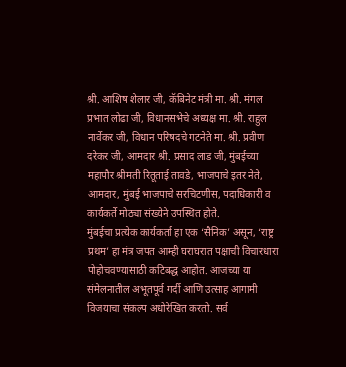श्री. आशिष शेलार जी, कॅबिनेट मंत्री मा. श्री. मंगल प्रभात लोढा जी, विधानसभेचे अध्यक्ष मा. श्री. राहुल नार्वेकर जी, विधान परिषदचे गटनेते मा. श्री. प्रवीण दरेकर जी, आमदार श्री. प्रसाद लाड जी, मुंबईच्या महापौर श्रीमती रितूताई तावडे, भाजपाचे इतर नेते, आमदार, मुंबई भाजपाचे सरचिटणीस, पदाधिकारी व कार्यकर्ते मोठ्या संख्येने उपस्थित होते.
मुंबईचा प्रत्येक कार्यकर्ता हा एक ‘सैनिक’ असून, ‘राष्ट्र प्रथम’ हा मंत्र जपत आम्ही घराघरात पक्षाची विचारधारा पोहोचवण्यासाठी कटिबद्ध आहोत. आजच्या या संमेलनातील अभूतपूर्व गर्दी आणि उत्साह आगामी विजयाचा संकल्प अधोरेखित करतो. सर्व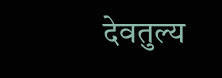देवतुल्य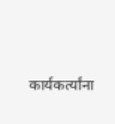कार्यकर्त्यांना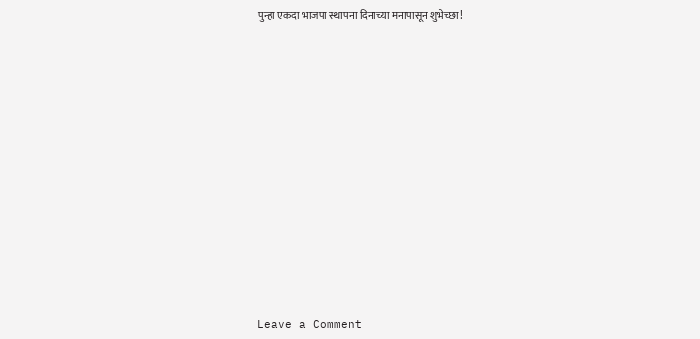पुन्हा एकदा भाजपा स्थापना दिनाच्या मनापासून शुभेच्छा!
















Leave a Comment